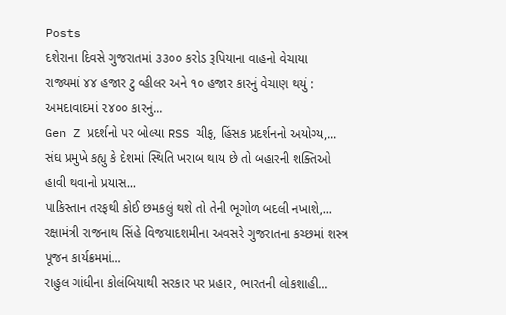Posts
દશેરાના દિવસે ગુજરાતમાં ૩૩૦૦ કરોડ રૂપિયાના વાહનો વેચાયા
રાજ્યમાં ૪૪ હજાર ટુ વ્હીલર અને ૧૦ હજાર કારનું વેચાણ થયું : અમદાવાદમાં ૨૪૦૦ કારનું...
Gen Z પ્રદર્શનો પર બોલ્યા RSS ચીફ, હિંસક પ્રદર્શનનો અયોગ્ય,...
સંઘ પ્રમુખે કહ્યુ કે દેશમાં સ્થિતિ ખરાબ થાય છે તો બહારની શક્તિઓ હાવી થવાનો પ્રયાસ...
પાકિસ્તાન તરફથી કોઈ છમકલું થશે તો તેની ભૂગોળ બદલી નખાશે,...
રક્ષામંત્રી રાજનાથ સિંહે વિજયાદશમીના અવસરે ગુજરાતના કચ્છમાં શસ્ત્ર પૂજન કાર્યક્રમમાં...
રાહુલ ગાંધીના કોલંબિયાથી સરકાર પર પ્રહાર, ભારતની લોકશાહી...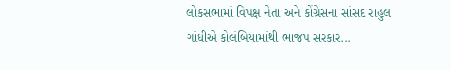લોકસભામાં વિપક્ષ નેતા અને કોંગ્રેસના સાંસદ રાહુલ ગાંધીએ કોલંબિયામાંથી ભાજપ સરકાર...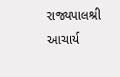રાજ્યપાલશ્રી આચાર્ય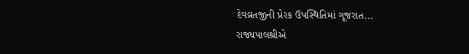દેવવ્રતજીની પ્રેરક ઉપસ્થિતિમાં ગૂજરાત...
રાજ્યપાલશ્રીએ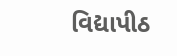વિદ્યાપીઠ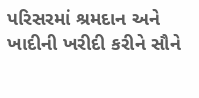પરિસરમાં શ્રમદાન અને ખાદીની ખરીદી કરીને સૌને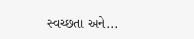સ્વચ્છતા અને...